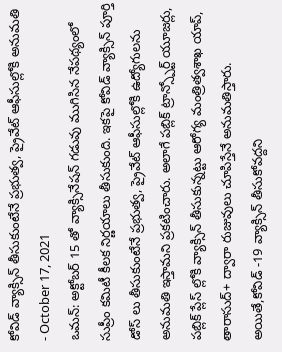కోవిడ్ వ్యాక్సిన్ తీసుకుంటేనే ప్రభుత్వ, ప్రైవేట్ ఆఫీసుల్లోకి అనుమతి
- October 17, 2021
ఒమన్: అక్టోబర్ 15 తో వ్యాక్సినేషన్ గడువు ముగిసిన నేపథ్యంలో సుప్రీం కమిటీ కీలక నిర్ణయాలు తీసుకుంది. ఇకపై కోవిడ్ వ్యాక్సిన్ పూర్తి డోస్ లు తీసుకుంటేనే ప్రభుత్వ, ప్రైవేట్ ఆఫీసుల్లోకి ఉద్యోగులను అనుమతి ఇస్తామని ప్రకటించారు. అలాగే పబ్లిక్ ట్రాన్స్పోర్ట్ యూజర్లు, పబ్లిక్ ప్లేస్ ల్లోకి వ్యాక్సిన్ తీసుకున్నట్టు ఆరోగ్య మంత్రిత్వశాఖ యాప్, తారాసుద్+ ద్వారా రుజువులు చూపిస్తేనే అనుమతిస్తారు. అయితే,కోవిడ్ -19 వ్యాక్సిన్ తీసుకోవద్దని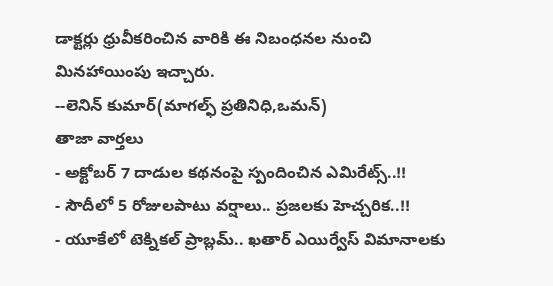డాక్టర్లు ధ్రువీకరించిన వారికి ఈ నిబంధనల నుంచి మినహాయింపు ఇచ్చారు.
--లెనిన్ కుమార్(మాగల్ఫ్ ప్రతినిధి,ఒమన్)
తాజా వార్తలు
- అక్టోబర్ 7 దాడుల కథనంపై స్పందించిన ఎమిరేట్స్..!!
- సౌదీలో 5 రోజులపాటు వర్షాలు.. ప్రజలకు హెచ్చరిక..!!
- యూకేలో టెక్నికల్ ప్రాబ్లమ్.. ఖతార్ ఎయిర్వేస్ విమానాలకు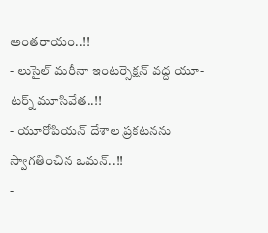అంతరాయం..!!
- లుసైల్ మరీనా ఇంటర్సెక్షన్ వద్ద యూ-టర్న్ మూసివేత..!!
- యూరోపియన్ దేశాల ప్రకటనను స్వాగతించిన ఒమన్..!!
-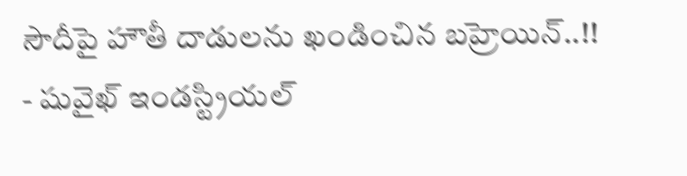సౌదీపై హౌతీ దాడులను ఖండించిన బహ్రెయిన్..!!
- షువైఖ్ ఇండస్ట్రియల్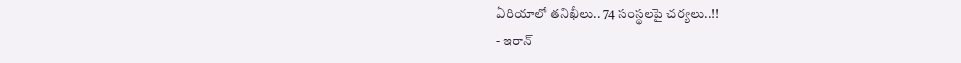ఏరియాలో తనిఖీలు.. 74 సంస్థలపై చర్యలు..!!
- ఇరాన్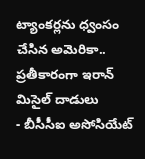ట్యాంకర్లను ధ్వంసం చేసిన అమెరికా.. ప్రతీకారంగా ఇరాన్ మిసైల్ దాడులు
- బీసీసీఐ అసోసియేట్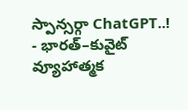స్పాన్సర్గా ChatGPT..!
- భారత్–కువైట్ వ్యూహాత్మక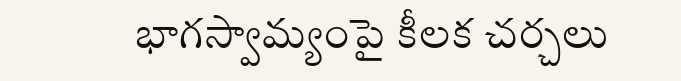భాగస్వామ్యంపై కీలక చర్చలు